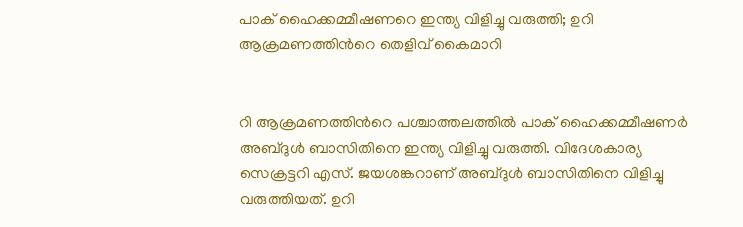പാക് ഹൈക്കമ്മീഷണറെ ഇന്ത്യ വിളിച്ചു വരുത്തി; ഉറി ആക്രമണത്തിന്‍റെ തെളിവ് കൈമാറി


റി ആക്രമണത്തിന്‍റെ പശ്ചാത്തലത്തില്‍ പാക് ഹൈക്കമ്മീഷണര്‍ അബ്ദുള്‍ ബാസിതിനെ ഇന്ത്യ വിളിച്ചു വരുത്തി. വിദേശകാര്യ സെക്രട്ടറി എസ്. ജയശങ്കറാണ് അബ്ദുള്‍ ബാസിതിനെ വിളിച്ചു വരുത്തിയത്. ഉറി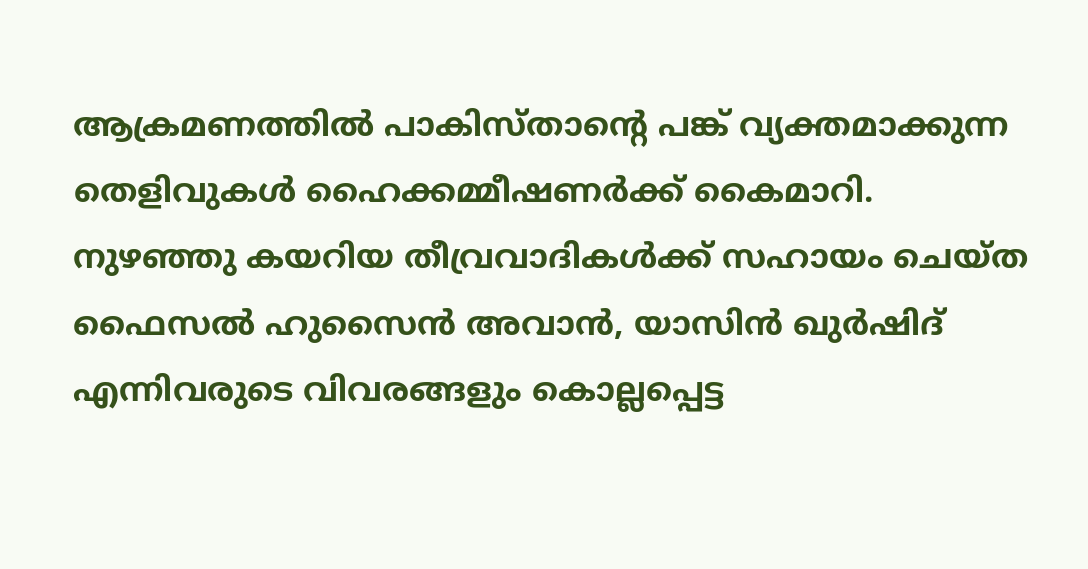ആക്രമണത്തില്‍ പാകിസ്താന്‍റെ പങ്ക് വ്യക്തമാക്കുന്ന തെളിവുകള്‍ ഹൈക്കമ്മീഷണര്‍ക്ക് കൈമാറി.
നുഴഞ്ഞു കയറിയ തീവ്രവാദികള്‍ക്ക് സഹായം ചെയ്ത ഫൈസല്‍ ഹുസൈന്‍ അവാന്‍, യാസിന്‍ ഖുര്‍ഷിദ് എന്നിവരുടെ വിവരങ്ങളും കൊല്ലപ്പെട്ട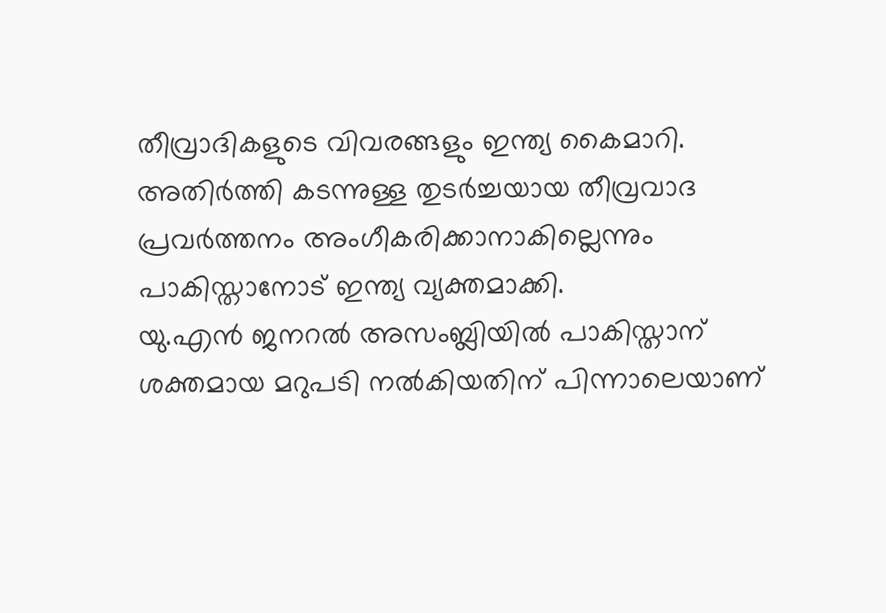തീവ്രാദികളുടെ വിവരങ്ങളും ഇന്ത്യ കൈമാറി. അതിര്‍ത്തി കടന്നുള്ള തുടര്‍ച്ചയായ തീവ്രവാദ പ്രവര്‍ത്തനം അംഗീകരിക്കാനാകില്ലെന്നും പാകിസ്താനോട് ഇന്ത്യ വ്യക്തമാക്കി.
യു.എന്‍ ജനറല്‍ അസംബ്ലിയില്‍ പാകിസ്താന് ശക്തമായ മറുപടി നല്‍കിയതിന് പിന്നാലെയാണ്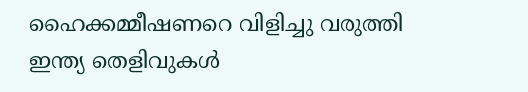ഹൈക്കമ്മീഷണറെ വിളിച്ചു വരുത്തി ഇന്ത്യ തെളിവുകള്‍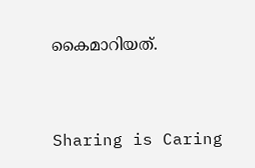കൈമാറിയത്.




Sharing is Caring